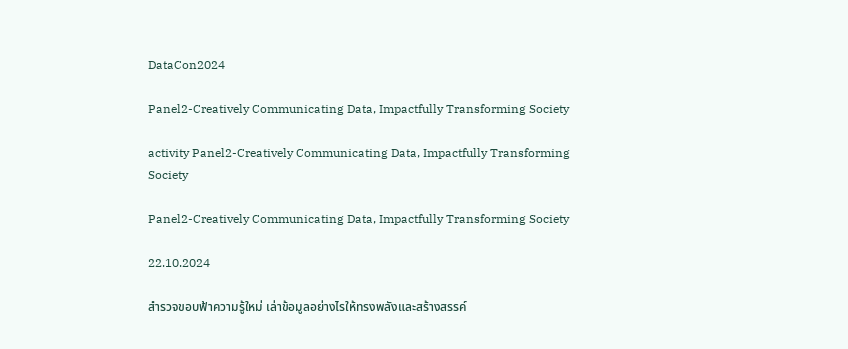DataCon2024

Panel2-Creatively Communicating Data, Impactfully Transforming Society

activity Panel2-Creatively Communicating Data, Impactfully Transforming Society

Panel2-Creatively Communicating Data, Impactfully Transforming Society

22.10.2024

สำรวจขอบฟ้าความรู้ใหม่ เล่าข้อมูลอย่างไรให้ทรงพลังและสร้างสรรค์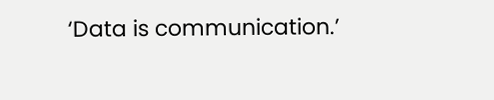‘Data is communication.’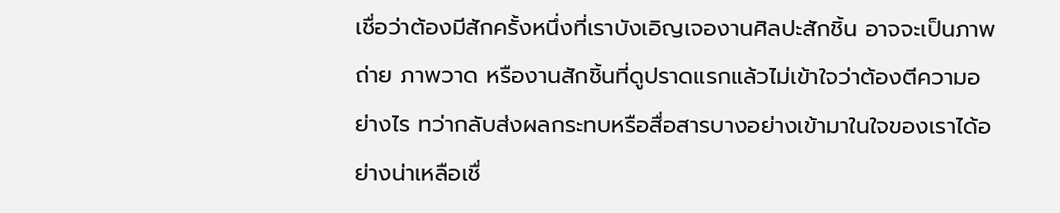เชื่อว่าต้องมีสักครั้งหนึ่งที่เราบังเอิญเจองานศิลปะสักชิ้น อาจจะเป็นภาพถ่าย ภาพวาด หรืองานสักชิ้นที่ดูปราดแรกแล้วไม่เข้าใจว่าต้องตีความอย่างไร ทว่ากลับส่งผลกระทบหรือสื่อสารบางอย่างเข้ามาในใจของเราได้อย่างน่าเหลือเชื่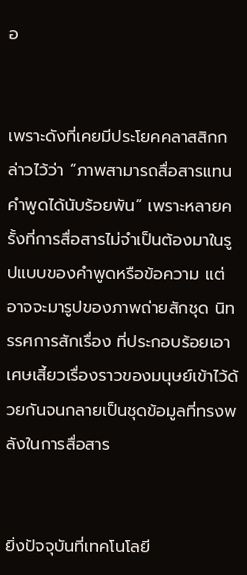อ


เพราะดังที่เคยมีประโยคคลาสสิกกล่าวไว้ว่า “ภาพสามารถสื่อสารแทนคำพูดได้นับร้อยพัน” เพราะหลายครั้งที่การสื่อสารไม่จำเป็นต้องมาในรูปแบบของคำพูดหรือข้อความ แต่อาจจะมารูปของภาพถ่ายสักชุด นิทรรศการสักเรื่อง ที่ประกอบร้อยเอาเศษเสี้ยวเรื่องราวของมนุษย์เข้าไว้ด้วยกันจนกลายเป็นชุดข้อมูลที่ทรงพลังในการสื่อสาร


ยิ่งปัจจุบันที่เทคโนโลยี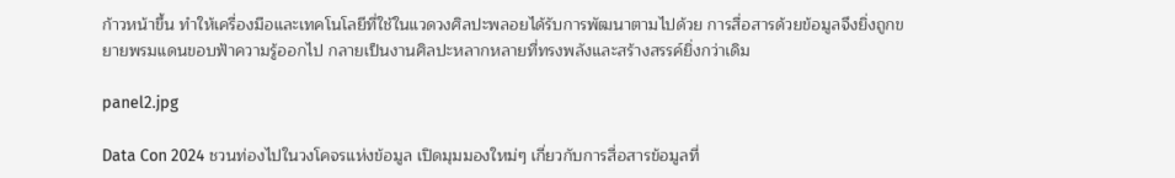ก้าวหน้าขึ้น ทำให้เครื่องมือและเทคโนโลยีที่ใช้ในแวดวงศิลปะพลอยได้รับการพัฒนาตามไปด้วย การสื่อสารด้วยข้อมูลจึงยิ่งถูกขยายพรมแดนขอบฟ้าความรู้ออกไป กลายเป็นงานศิลปะหลากหลายที่ทรงพลังและสร้างสรรค์ยิ่งกว่าเดิม

panel2.jpg

Data Con 2024 ชวนท่องไปในวงโคจรแห่งข้อมูล เปิดมุมมองใหม่ๆ เกี่ยวกับการสื่อสารข้อมูลที่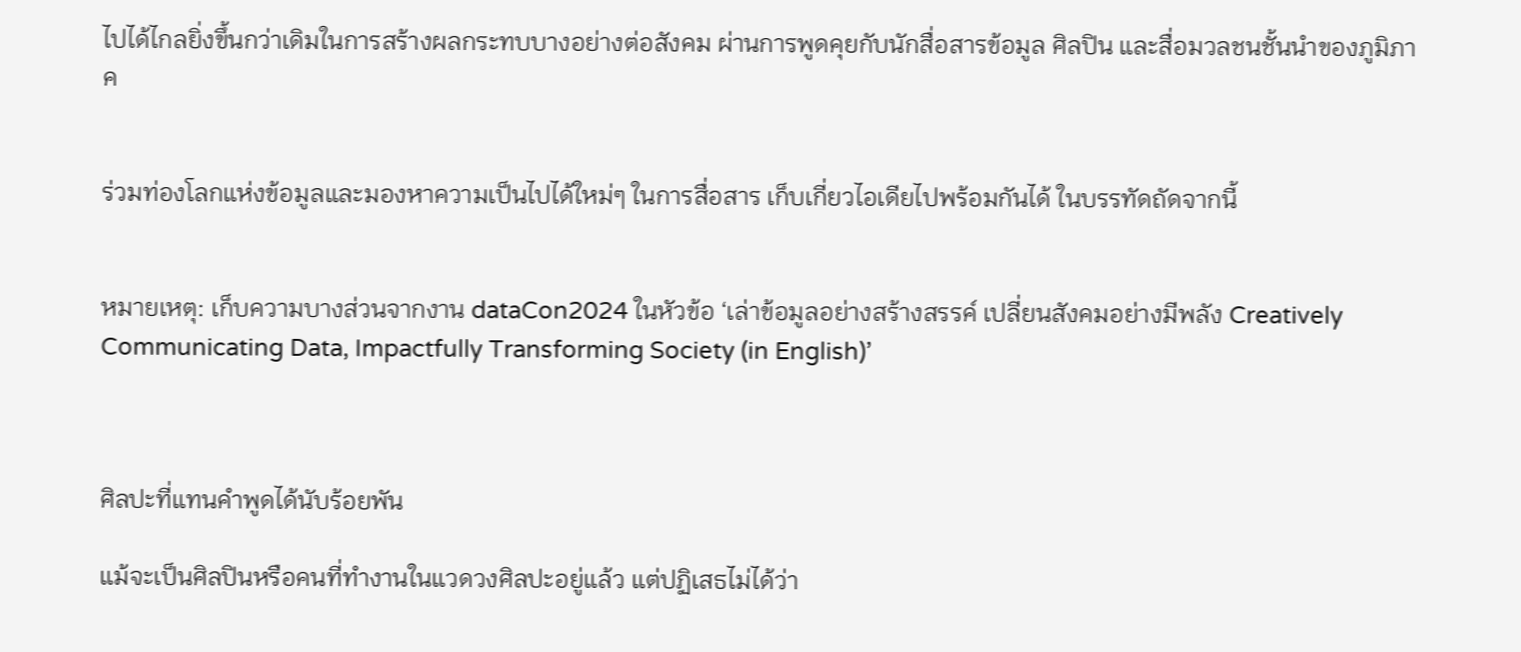ไปได้ไกลยิ่งขึ้นกว่าเดิมในการสร้างผลกระทบบางอย่างต่อสังคม ผ่านการพูดคุยกับนักสื่อสารข้อมูล ศิลปิน และสื่อมวลชนชั้นนำของภูมิภาค


ร่วมท่องโลกแห่งข้อมูลและมองหาความเป็นไปได้ใหม่ๆ ในการสื่อสาร เก็บเกี่ยวไอเดียไปพร้อมกันได้ ในบรรทัดถัดจากนี้


หมายเหตุ: เก็บความบางส่วนจากงาน dataCon2024 ในหัวข้อ ‘เล่าข้อมูลอย่างสร้างสรรค์ เปลี่ยนสังคมอย่างมีพลัง Creatively Communicating Data, Impactfully Transforming Society (in English)’



ศิลปะที่แทนคำพูดได้นับร้อยพัน

แม้จะเป็นศิลปินหรือคนที่ทำงานในแวดวงศิลปะอยู่แล้ว แต่ปฏิเสธไม่ได้ว่า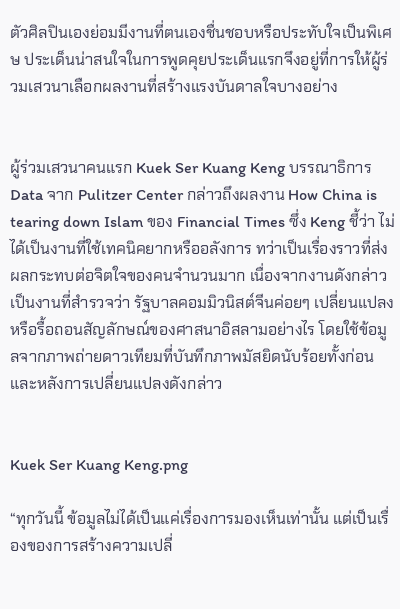ตัวศิลปินเองย่อมมีงานที่ตนเองชื่นชอบหรือประทับใจเป็นพิเศษ ประเด็นน่าสนใจในการพูดคุยประเด็นแรกจึงอยู่ที่การให้ผู้ร่วมเสวนาเลือกผลงานที่สร้างแรงบันดาลใจบางอย่าง


ผู้ร่วมเสวนาคนแรก Kuek Ser Kuang Keng บรรณาธิการ Data จาก Pulitzer Center กล่าวถึงผลงาน How China is tearing down Islam ของ Financial Times ซึ่ง Keng ชี้ว่า ไม่ได้เป็นงานที่ใช้เทคนิคยากหรืออลังการ ทว่าเป็นเรื่องราวที่ส่งผลกระทบต่อจิตใจของคนจำนวนมาก เนื่องจากงานดังกล่าวเป็นงานที่สำรวจว่า รัฐบาลคอมมิวนิสต์จีนค่อยๆ เปลี่ยนแปลงหรือรื้อถอนสัญลักษณ์ของศาสนาอิสลามอย่างไร โดยใช้ข้อมูลจากภาพถ่ายดาวเทียมที่บันทึกภาพมัสยิดนับร้อยทั้งก่อนและหลังการเปลี่ยนแปลงดังกล่าว


Kuek Ser Kuang Keng.png

“ทุกวันนี้ ข้อมูลไม่ได้เป็นแค่เรื่องการมองเห็นเท่านั้น แต่เป็นเรื่องของการสร้างความเปลี่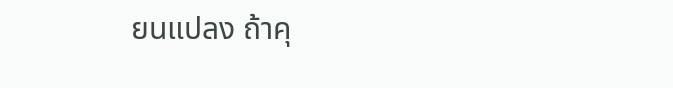ยนแปลง ถ้าคุ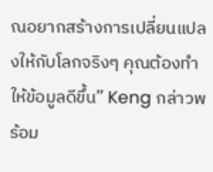ณอยากสร้างการเปลี่ยนแปลงให้กับโลกจริงๆ คุณต้องทำให้ข้อมูลดีขึ้น” Keng กล่าวพร้อม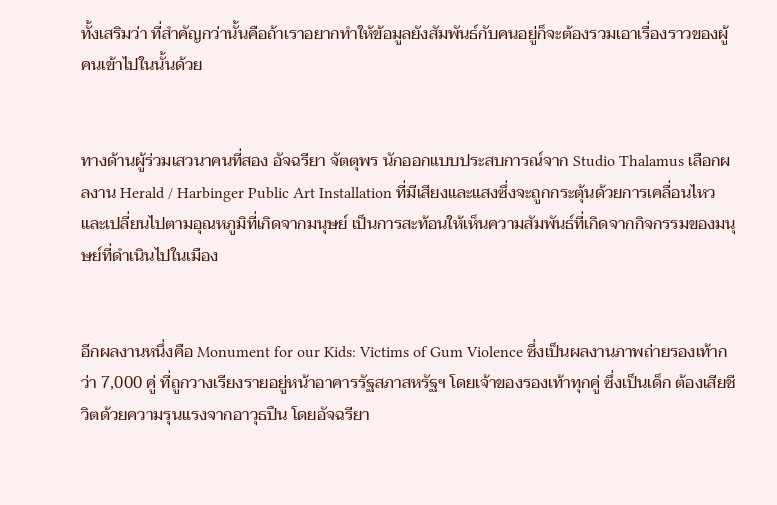ทั้งเสริมว่า ที่สำคัญกว่านั้นคือถ้าเราอยากทำให้ข้อมูลยังสัมพันธ์กับคนอยู่ก็จะต้องรวมเอาเรื่องราวของผู้คนเข้าไปในนั้นด้วย


ทางด้านผู้ร่วมเสวนาคนที่สอง อัจฉรียา จัตตุพร นักออกแบบประสบการณ์จาก Studio Thalamus เลือกผลงาน Herald / Harbinger Public Art Installation ที่มีเสียงและแสงซึ่งจะถูกกระตุ้นด้วยการเคลื่อนไหว และเปลี่ยนไปตามอุณหภูมิที่เกิดจากมนุษย์ เป็นการสะท้อนให้เห็นความสัมพันธ์ที่เกิดจากกิจกรรมของมนุษย์ที่ดำเนินไปในเมือง


อีกผลงานหนึ่งคือ Monument for our Kids: Victims of Gum Violence ซึ่งเป็นผลงานภาพถ่ายรองเท้ากว่า 7,000 คู่ ที่ถูกวางเรียงรายอยู่หน้าอาคารรัฐสภาสหรัฐฯ โดยเจ้าของรองเท้าทุกคู่ ซึ่งเป็นเด็ก ต้องเสียชีวิตด้วยความรุนแรงจากอาวุธปืน โดยอัจฉรียา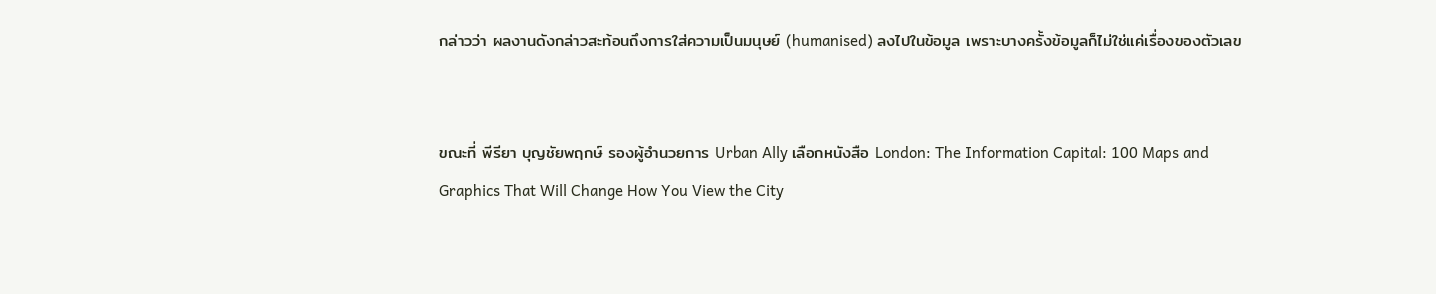กล่าวว่า ผลงานดังกล่าวสะท้อนถึงการใส่ความเป็นมนุษย์ (humanised) ลงไปในข้อมูล เพราะบางครั้งข้อมูลก็ไม่ใช่แค่เรื่องของตัวเลข


ขณะที่ พีรียา บุญชัยพฤกษ์ รองผู้อำนวยการ Urban Ally เลือกหนังสือ London: The Information Capital: 100 Maps and Graphics That Will Change How You View the City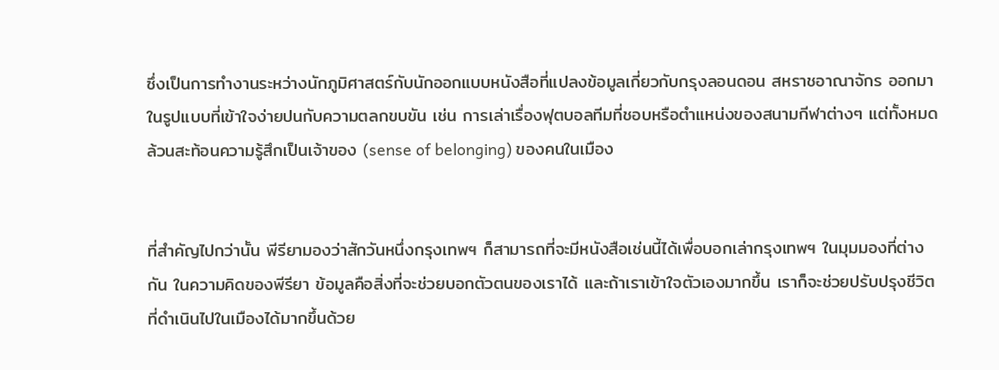ซึ่งเป็นการทำงานระหว่างนักภูมิศาสตร์กับนักออกแบบหนังสือที่แปลงข้อมูลเกี่ยวกับกรุงลอนดอน สหราชอาณาจักร ออกมาในรูปแบบที่เข้าใจง่ายปนกับความตลกขบขัน เช่น การเล่าเรื่องฟุตบอลทีมที่ชอบหรือตำแหน่งของสนามกีฬาต่างๆ แต่ทั้งหมดล้วนสะท้อนความรู้สึกเป็นเจ้าของ (sense of belonging) ของคนในเมือง


ที่สำคัญไปกว่านั้น พีรียามองว่าสักวันหนึ่งกรุงเทพฯ ก็สามารถที่จะมีหนังสือเช่นนี้ได้เพื่อบอกเล่ากรุงเทพฯ ในมุมมองที่ต่างกัน ในความคิดของพีรียา ข้อมูลคือสิ่งที่จะช่วยบอกตัวตนของเราได้ และถ้าเราเข้าใจตัวเองมากขึ้น เราก็จะช่วยปรับปรุงชีวิตที่ดำเนินไปในเมืองได้มากขึ้นด้วย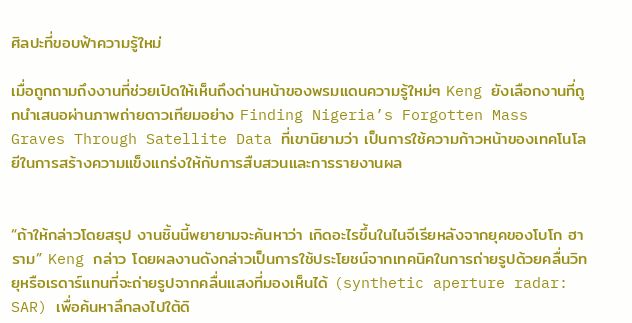ศิลปะที่ขอบฟ้าความรู้ใหม่

เมื่อถูกถามถึงงานที่ช่วยเปิดให้เห็นถึงด่านหน้าของพรมแดนความรู้ใหม่ๆ Keng ยังเลือกงานที่ถูกนำเสนอผ่านภาพถ่ายดาวเทียมอย่าง Finding Nigeria’s Forgotten Mass Graves Through Satellite Data ที่เขานิยามว่า เป็นการใช้ความก้าวหน้าของเทคโนโลยีในการสร้างความแข็งแกร่งให้กับการสืบสวนและการรายงานผล


“ถ้าให้กล่าวโดยสรุป งานชิ้นนี้พยายามจะค้นหาว่า เกิดอะไรขึ้นในไนจีเรียหลังจากยุคของโบโก ฮาราม” Keng กล่าว โดยผลงานดังกล่าวเป็นการใช้ประโยชน์จากเทคนิคในการถ่ายรูปด้วยคลื่นวิทยุหรือเรดาร์แทนที่จะถ่ายรูปจากคลื่นแสงที่มองเห็นได้ (synthetic aperture radar: SAR) เพื่อค้นหาลึกลงไปใต้ดิ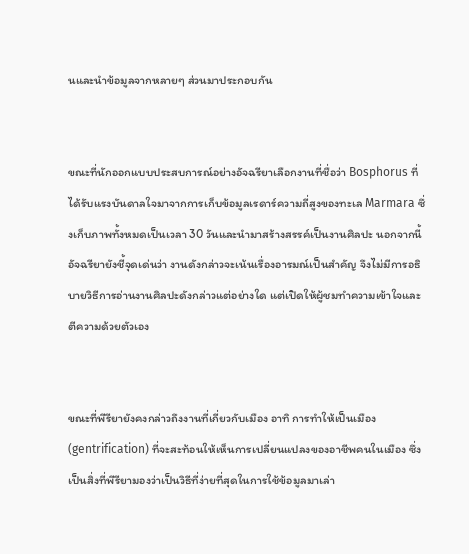นและนำข้อมูลจากหลายๆ ส่วนมาประกอบกัน


ขณะที่นักออกแบบประสบการณ์อย่างอัจฉรียาเลือกงานที่ชื่อว่า Bosphorus ที่ได้รับแรงบันดาลใจมาจากการเก็บข้อมูลเรดาร์ความถี่สูงของทะเล Marmara ซึ่งเก็บภาพทั้งหมดเป็นเวลา 30 วันและนำมาสร้างสรรค์เป็นงานศิลปะ นอกจากนี้ อัจฉรียายังชี้จุดเด่นว่า งานดังกล่าวจะเน้นเรื่องอารมณ์เป็นสำคัญ จึงไม่มีการอธิบายวิธีการอ่านงานศิลปะดังกล่าวแต่อย่างใด แต่เปิดให้ผู้ชมทำความเข้าใจและตีความด้วยตัวเอง


ขณะที่พีรียายังคงกล่าวถึงงานที่เกี่ยวกับเมือง อาทิ การทำให้เป็นเมือง (gentrification) ที่จะสะท้อนให้เห็นการเปลี่ยนแปลงของอาชีพคนในเมือง ซึ่งเป็นสิ่งที่พีรียามองว่าเป็นวิธีที่ง่ายที่สุดในการใช้ข้อมูลมาเล่า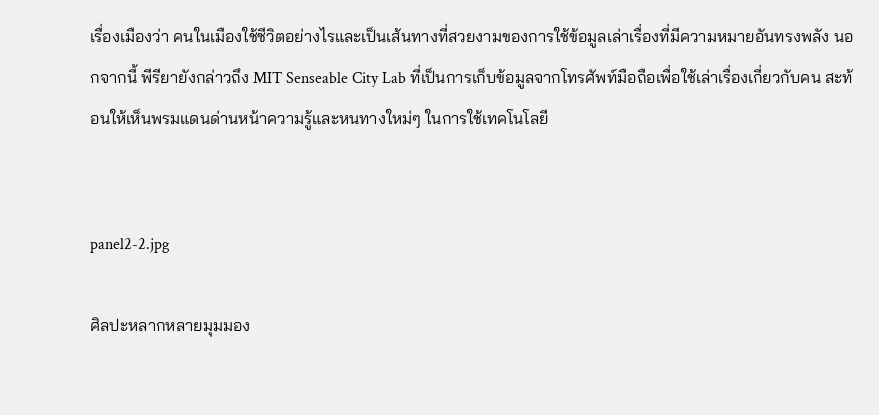เรื่องเมืองว่า คนในเมืองใช้ชีวิตอย่างไรและเป็นเส้นทางที่สวยงามของการใช้ข้อมูลเล่าเรื่องที่มีความหมายอันทรงพลัง นอกจากนี้ พีรียายังกล่าวถึง MIT Senseable City Lab ที่เป็นการเก็บข้อมูลจากโทรศัพท์มือถือเพื่อใช้เล่าเรื่องเกี่ยวกับคน สะท้อนให้เห็นพรมแดนด่านหน้าความรู้และหนทางใหม่ๆ ในการใช้เทคโนโลยี


panel2-2.jpg

ศิลปะหลากหลายมุมมอง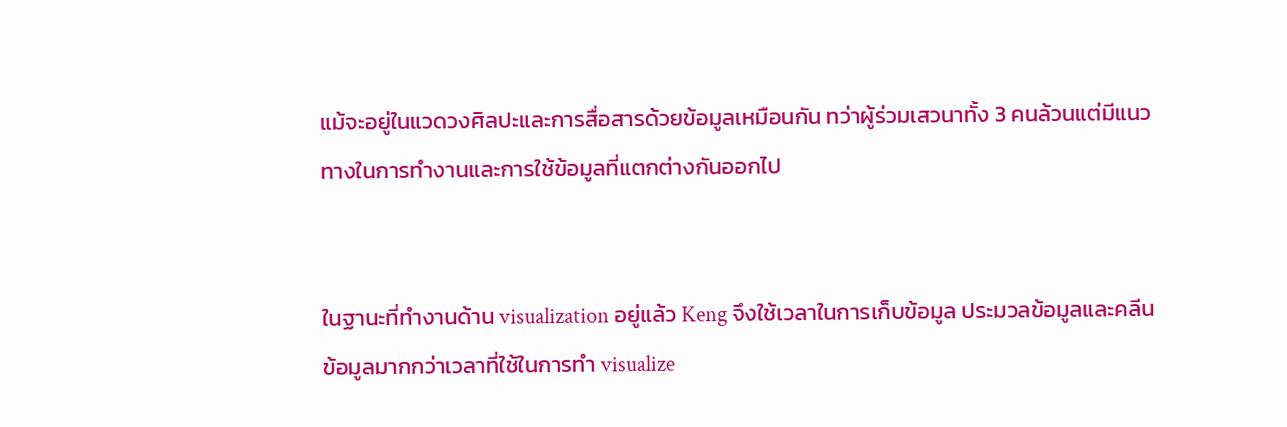แม้จะอยู่ในแวดวงศิลปะและการสื่อสารด้วยข้อมูลเหมือนกัน ทว่าผู้ร่วมเสวนาทั้ง 3 คนล้วนแต่มีแนวทางในการทำงานและการใช้ข้อมูลที่แตกต่างกันออกไป


ในฐานะที่ทำงานด้าน visualization อยู่แล้ว Keng จึงใช้เวลาในการเก็บข้อมูล ประมวลข้อมูลและคลีนข้อมูลมากกว่าเวลาที่ใช้ในการทำ visualize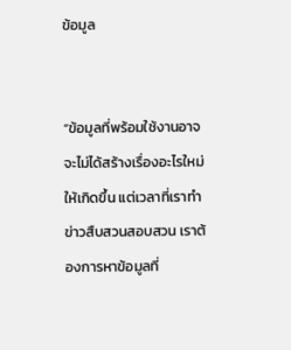ข้อมูล


“ข้อมูลที่พร้อมใช้งานอาจจะไม่ได้สร้างเรื่องอะไรใหม่ให้เกิดขึ้น แต่เวลาที่เราทำข่าวสืบสวนสอบสวน เราต้องการหาข้อมูลที่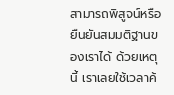สามารถพิสูจน์หรือยืนยันสมมติฐานของเราได้ ด้วยเหตุนี้ เราเลยใช้เวลาค้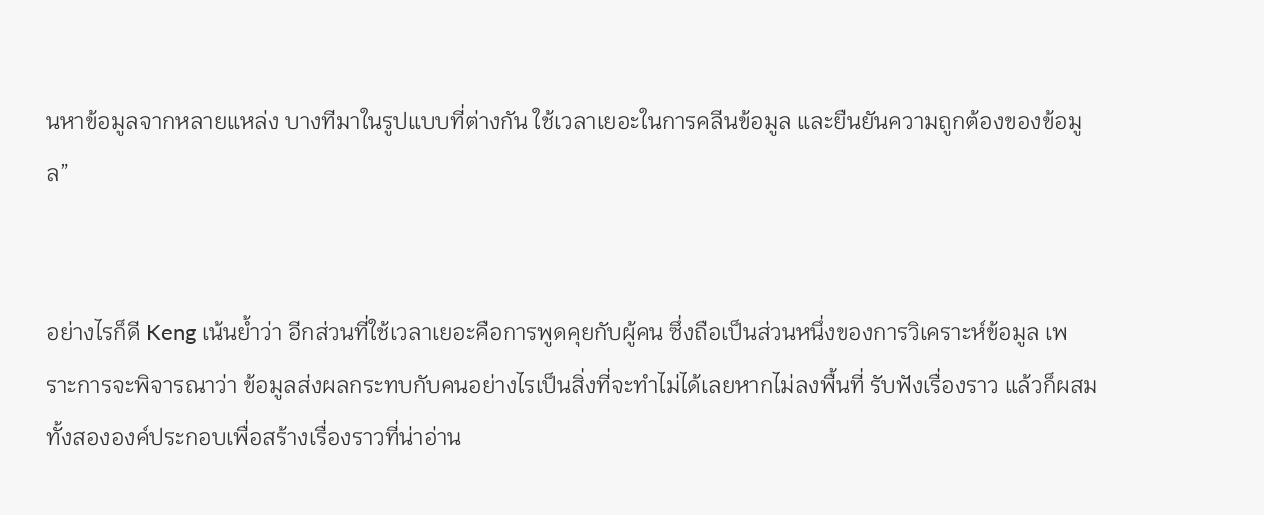นหาข้อมูลจากหลายแหล่ง บางทีมาในรูปแบบที่ต่างกัน ใช้เวลาเยอะในการคลีนข้อมูล และยืนยันความถูกต้องของข้อมูล”


อย่างไรก็ดี Keng เน้นย้ำว่า อีกส่วนที่ใช้เวลาเยอะคือการพูดคุยกับผู้คน ซึ่งถือเป็นส่วนหนึ่งของการวิเคราะห์ข้อมูล เพราะการจะพิจารณาว่า ข้อมูลส่งผลกระทบกับคนอย่างไรเป็นสิ่งที่จะทำไม่ได้เลยหากไม่ลงพื้นที่ รับฟังเรื่องราว แล้วก็ผสมทั้งสององค์ประกอบเพื่อสร้างเรื่องราวที่น่าอ่าน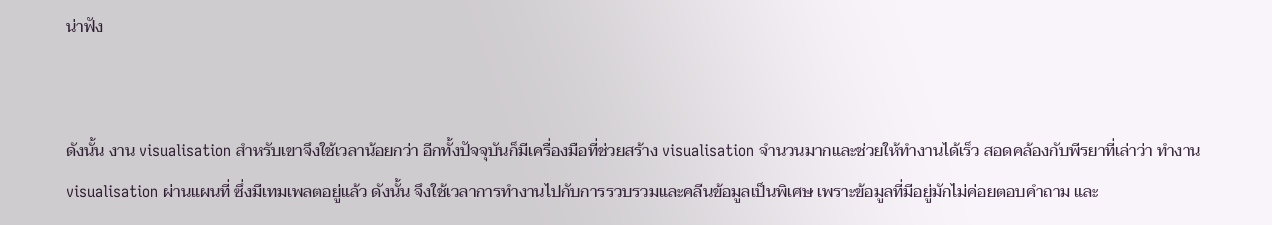น่าฟัง


ดังนั้น งาน visualisation สำหรับเขาจึงใช้เวลาน้อยกว่า อีกทั้งปัจจุบันก็มีเครื่องมือที่ช่วยสร้าง visualisation จำนวนมากและช่วยให้ทำงานได้เร็ว สอดคล้องกับพีรยาที่เล่าว่า ทำงาน visualisation ผ่านแผนที่ ซึ่งมีเทมเพลตอยู่แล้ว ดังนั้น จึงใช้เวลาการทำงานไปกับการรวบรวมและคลีนข้อมูลเป็นพิเศษ เพราะข้อมูลที่มีอยู่มักไม่ค่อยตอบคำถาม และ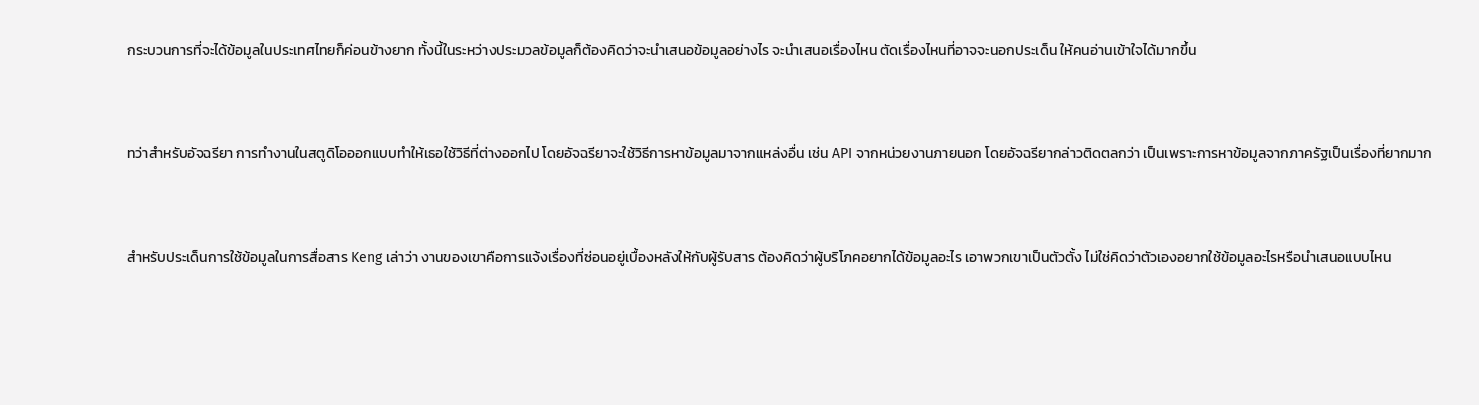กระบวนการที่จะได้ข้อมูลในประเทศไทยก็ค่อนข้างยาก ทั้งนี้ในระหว่างประมวลข้อมูลก็ต้องคิดว่าจะนำเสนอข้อมูลอย่างไร จะนำเสนอเรื่องไหน ตัดเรื่องไหนที่อาจจะนอกประเด็น ให้คนอ่านเข้าใจได้มากขึ้น


ทว่าสำหรับอัจฉรียา การทำงานในสตูดิโอออกแบบทำให้เธอใช้วิธีที่ต่างออกไป โดยอัจฉรียาจะใช้วิธีการหาข้อมูลมาจากแหล่งอื่น เช่น API จากหน่วยงานภายนอก โดยอัจฉรียากล่าวติดตลกว่า เป็นเพราะการหาข้อมูลจากภาครัฐเป็นเรื่องที่ยากมาก


สำหรับประเด็นการใช้ข้อมูลในการสื่อสาร Keng เล่าว่า งานของเขาคือการแจ้งเรื่องที่ซ่อนอยู่เบื้องหลังให้กับผู้รับสาร ต้องคิดว่าผู้บริโภคอยากได้ข้อมูลอะไร เอาพวกเขาเป็นตัวตั้ง ไม่ใช่คิดว่าตัวเองอยากใช้ข้อมูลอะไรหรือนำเสนอแบบไหน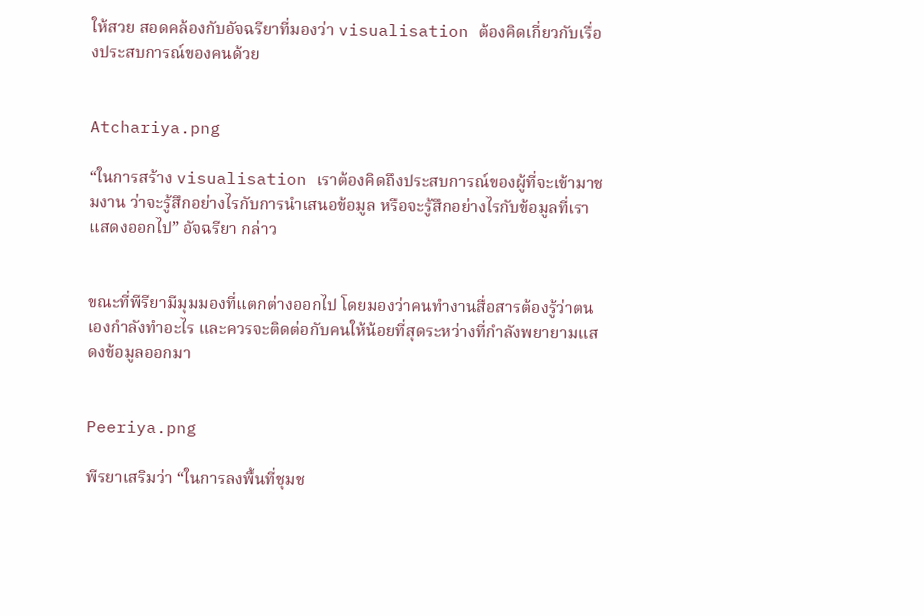ให้สวย สอดคล้องกับอัจฉรียาที่มองว่า visualisation ต้องคิดเกี่ยวกับเรื่องประสบการณ์ของคนด้วย


Atchariya.png

“ในการสร้าง visualisation เราต้องคิดถึงประสบการณ์ของผู้ที่จะเข้ามาชมงาน ว่าจะรู้สึกอย่างไรกับการนำเสนอข้อมูล หรือจะรู้สึกอย่างไรกับข้อมูลที่เราแสดงออกไป” อัจฉรียา กล่าว


ขณะที่พีรียามีมุมมองที่แตกต่างออกไป โดยมองว่าคนทำงานสื่อสารต้องรู้ว่าตนเองกำลังทำอะไร และควรจะติดต่อกับคนให้น้อยที่สุดระหว่างที่กำลังพยายามแสดงข้อมูลออกมา


Peeriya.png

พีรยาเสริมว่า “ในการลงพื้นที่ชุมช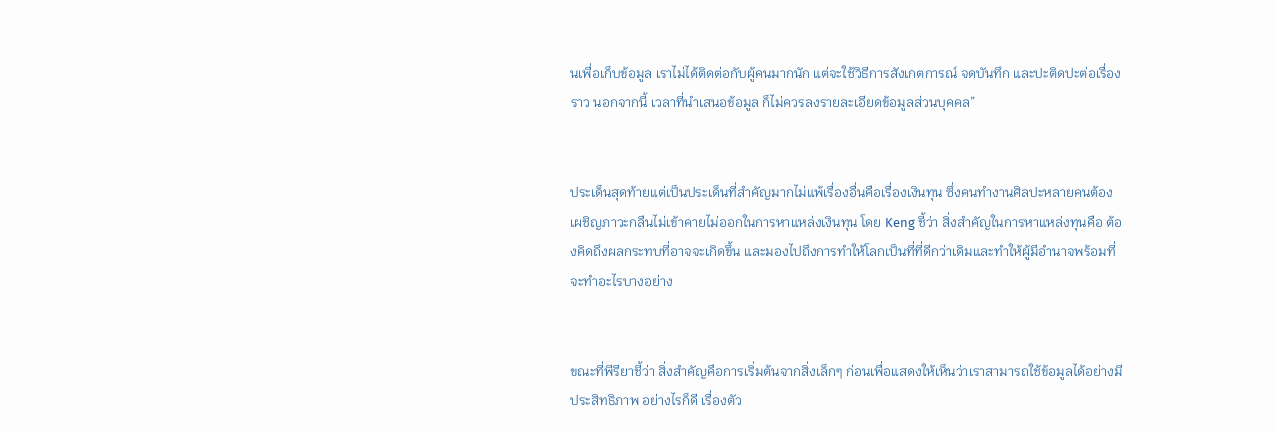นเพื่อเก็บข้อมูล เราไม่ได้ติดต่อกับผู้คนมากนัก แต่จะใช้วิธีการสังเกตการณ์ จดบันทึก และปะติดปะต่อเรื่องราว นอกจากนี้ เวลาที่นำเสนอข้อมูล ก็ไม่ควรลงรายละเอียดข้อมูลส่วนบุคคล”


ประเด็นสุดท้ายแต่เป็นประเด็นที่สำคัญมากไม่แพ้เรื่องอื่นคือเรื่องเงินทุน ซึ่งคนทำงานศิลปะหลายคนต้องเผชิญภาวะกลืนไม่เข้าคายไม่ออกในการหาแหล่งเงินทุน โดย Keng ชี้ว่า สิ่งสำคัญในการหาแหล่งทุนคือ ต้องคิดถึงผลกระทบที่อาจจะเกิดขึ้น และมองไปถึงการทำให้โลกเป็นที่ที่ดีกว่าเดิมและทำให้ผู้มีอำนาจพร้อมที่จะทำอะไรบางอย่าง


ขณะที่พีรียาชี้ว่า สิ่งสำคัญคือการเริ่มต้นจากสิ่งเล็กๆ ก่อนเพื่อแสดงให้เห็นว่าเราสามารถใช้ข้อมูลได้อย่างมีประสิทธิภาพ อย่างไรก็ดี เรื่องตัว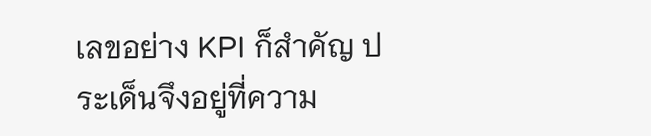เลขอย่าง KPI ก็สำคัญ ประเด็นจึงอยู่ที่ความ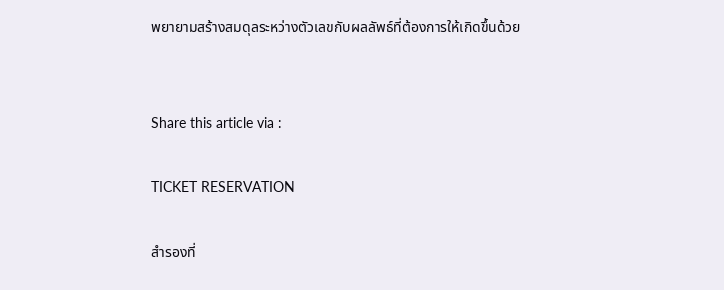พยายามสร้างสมดุลระหว่างตัวเลขกับผลลัพธ์ที่ต้องการให้เกิดขึ้นด้วย


Share this article via :

TICKET RESERVATION

สำรองที่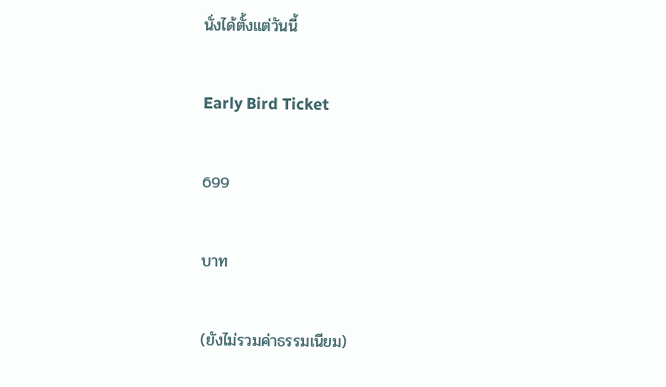นั่งได้ตั้งแต่วันนี้

Early Bird Ticket

699

บาท

(ยังไม่รวมค่าธรรมเนียม)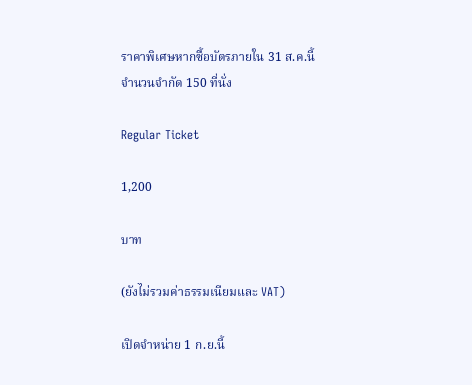ราคาพิเศษหากซื้อบัตรภายใน 31 ส.ค.นี้
จำนวนจำกัด 150 ที่นั่ง

Regular Ticket

1,200

บาท

(ยังไม่รวมค่าธรรมเนียมและ VAT)

เปิดจำหน่าย 1 ก.ย.นี้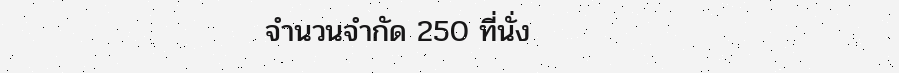จำนวนจำกัด 250 ที่นั่ง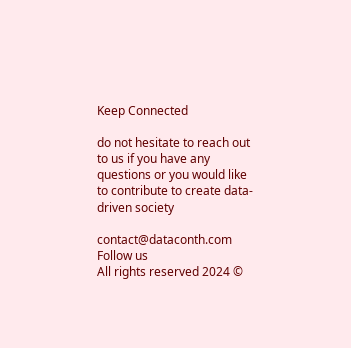Keep Connected

do not hesitate to reach out to us if you have any questions or you would like to contribute to create data-driven society

contact@dataconth.com
Follow us
All rights reserved 2024 ©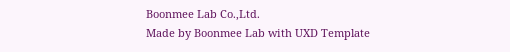Boonmee Lab Co.,Ltd.
Made by Boonmee Lab with UXD Template